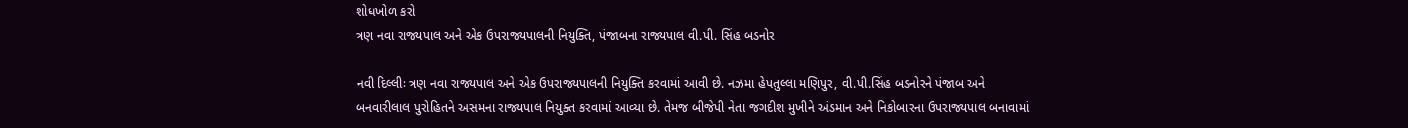શોધખોળ કરો
ત્રણ નવા રાજ્યપાલ અને એક ઉપરાજ્યપાલની નિયુક્તિ, પંજાબના રાજ્યપાલ વી.પી. સિંહ બડનોર

નવી દિલ્લીઃ ત્રણ નવા રાજ્યપાલ અને એક ઉપરાજ્યપાલની નિયુક્તિ કરવામાં આવી છે. નઝમા હેપતુલ્લા મણિપુર, વી.પી.સિંહ બડનોરને પંજાબ અને બનવારીલાલ પુરોહિતને અસમના રાજ્યપાલ નિયુક્ત કરવામાં આવ્યા છે. તેમજ બીજેપી નેતા જગદીશ મુખીને અંડમાન અને નિકોબારના ઉપરાજ્યપાલ બનાવામાં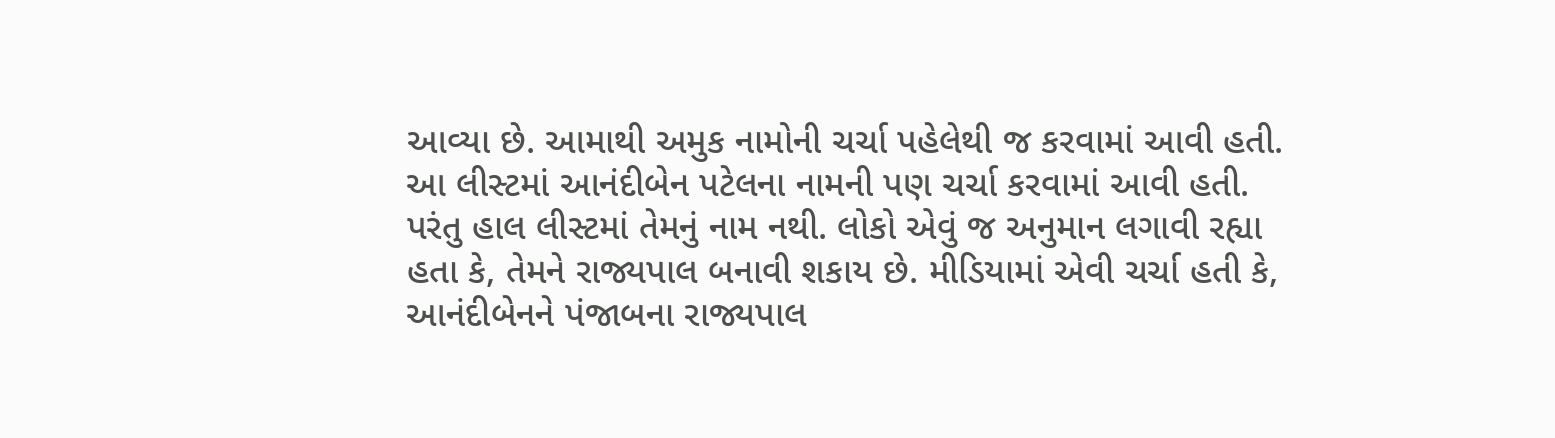આવ્યા છે. આમાથી અમુક નામોની ચર્ચા પહેલેથી જ કરવામાં આવી હતી. આ લીસ્ટમાં આનંદીબેન પટેલના નામની પણ ચર્ચા કરવામાં આવી હતી. પરંતુ હાલ લીસ્ટમાં તેમનું નામ નથી. લોકો એવું જ અનુમાન લગાવી રહ્યા હતા કે, તેમને રાજ્યપાલ બનાવી શકાય છે. મીડિયામાં એવી ચર્ચા હતી કે, આનંદીબેનને પંજાબના રાજ્યપાલ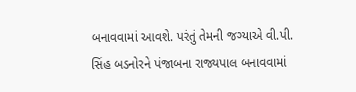બનાવવામાં આવશે. પરંતું તેમની જગ્યાએ વી.પી. સિંહ બડનોરને પંજાબના રાજ્યપાલ બનાવવામાં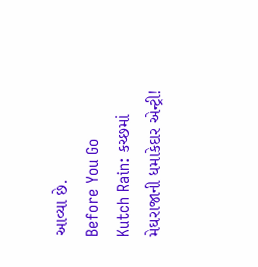આવ્યા છે.
Before You Go
Kutch Rain: કચ્છમાં મેઘરાજાની ધમાકેદાર એન્ટ્રી!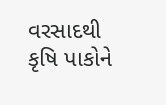વરસાદથી કૃષિ પાકોને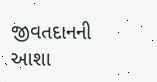જીવતદાનની આશા